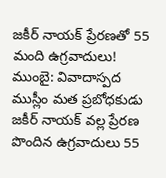జకీర్ నాయక్ ప్రేరణతో 55 మంది ఉగ్రవాదులు!
ముంబై: వివాదాస్పద ముస్లీం మత ప్రబోధకుడు జకీర్ నాయక్ వల్ల ప్రేరణ పొందిన ఉగ్రవాదులు 55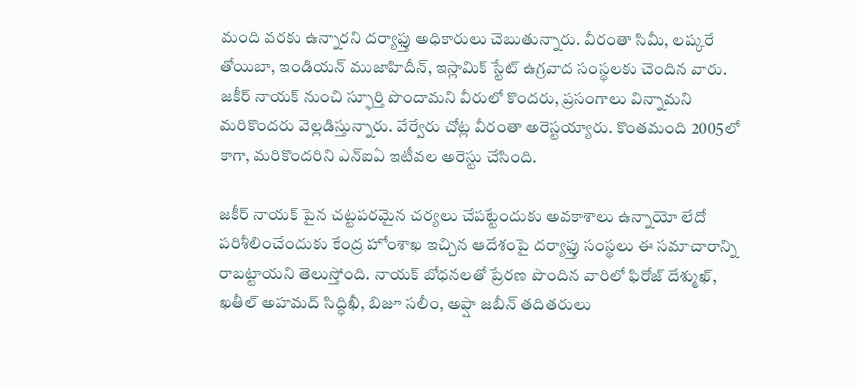మంది వరకు ఉన్నారని దర్యాఫ్తు అధికారులు చెబుతున్నారు. వీరంతా సిమీ, లష్కరే తోయిబా, ఇండియన్ ముజాహిదీన్, ఇస్లామిక్ స్టేట్ ఉగ్రవాద సంస్థలకు చెందిన వారు.
జకీర్ నాయక్ నుంచి స్ఫూర్తి పొందామని వీరులో కొందరు, ప్రసంగాలు విన్నామని మరికొందరు వెల్లడిస్తున్నారు. వేర్వేరు చోట్ల వీరంతా అరెస్టయ్యారు. కొంతమంది 2005లో కాగా, మరికొందరిని ఎన్ఐఏ ఇటీవల అరెస్టు చేసింది.

జకీర్ నాయక్ పైన చట్టపరమైన చర్యలు చేపట్టేందుకు అవకాశాలు ఉన్నాయో లేదో పరిశీలించేందుకు కేంద్ర హోంశాఖ ఇచ్చిన ఆదేశంపై దర్యాఫ్తు సంస్థలు ఈ సమాచారాన్ని రాబట్టాయని తెలుస్తోంది. నాయక్ బోధనలతో ప్రేరణ పొందిన వారిలో ఫిరోజ్ దేశ్ముఖ్, ఖతీల్ అహమద్ సిద్ధిఖీ, బిజూ సలీం, అఫ్షా జబీన్ తదితరులు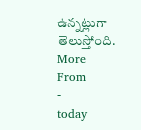ఉన్నట్లుగా తెలుస్తోంది.
More From
-
today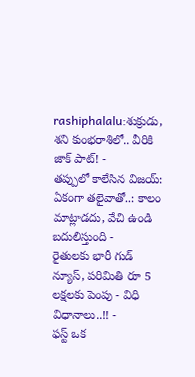rashiphalalu:శుక్రుడు, శని కుంభరాశిలో.. వీరికి జాక్ పాట్! -
తప్పులో కాలేసిన విజయ్: ఏకంగా తలైవాతో..: కాలం మాట్లాడదు, వేచి ఉండి బదులిస్తుంది -
రైతులకు భారీ గుడ్ న్యూస్, పరిమితి రూ 5 లక్షలకు పెంపు - విధి విధానాలు..!! -
ఫస్ట్ ఒక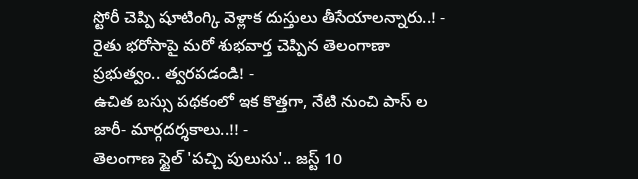స్టోరీ చెప్పి షూటింగ్కి వెళ్లాక దుస్తులు తీసేయాలన్నారు..! -
రైతు భరోసాపై మరో శుభవార్త చెప్పిన తెలంగాణా ప్రభుత్వం.. త్వరపడండి! -
ఉచిత బస్సు పథకంలో ఇక కొత్తగా, నేటి నుంచి పాస్ ల జారీ- మార్గదర్శకాలు..!! -
తెలంగాణ స్టైల్ 'పచ్చి పులుసు'.. జస్ట్ 10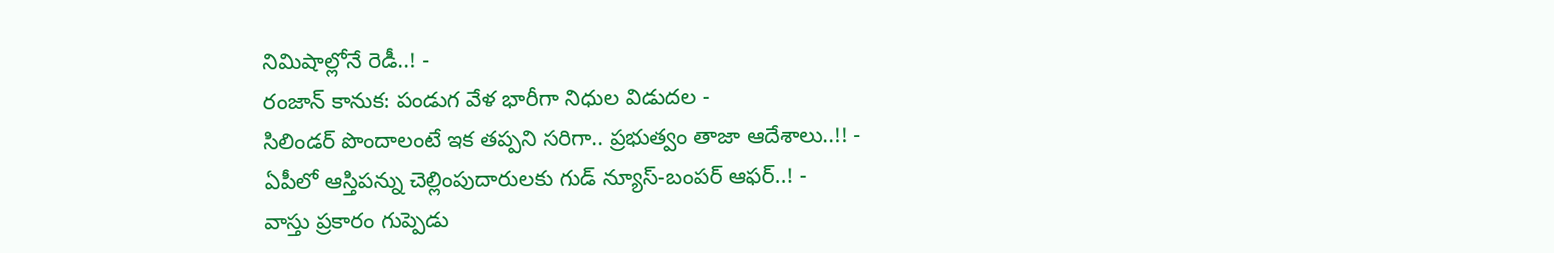నిమిషాల్లోనే రెడీ..! -
రంజాన్ కానుక: పండుగ వేళ భారీగా నిధుల విడుదల -
సిలిండర్ పొందాలంటే ఇక తప్పని సరిగా.. ప్రభుత్వం తాజా ఆదేశాలు..!! -
ఏపీలో ఆస్తిపన్ను చెల్లింపుదారులకు గుడ్ న్యూస్-బంపర్ ఆఫర్..! -
వాస్తు ప్రకారం గుప్పెడు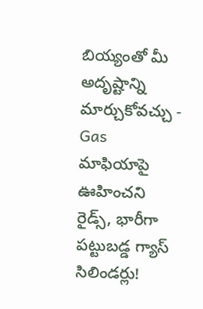బియ్యంతో మీ అదృష్టాన్ని మార్చుకోవచ్చు -
Gas మాఫియాపై ఊహించని రైడ్స్, భారీగా పట్టుబడ్డ గ్యాస్ సిలిండర్లు!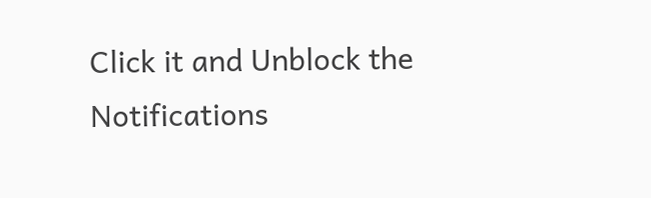Click it and Unblock the Notifications